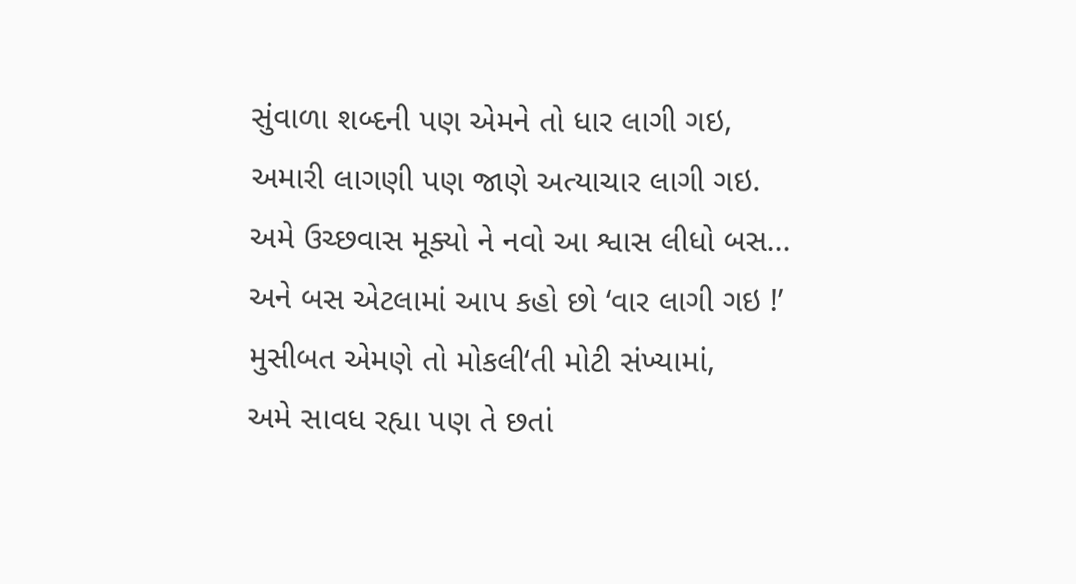સુંવાળા શબ્દની પણ એમને તો ધાર લાગી ગઇ,
અમારી લાગણી પણ જાણે અત્યાચાર લાગી ગઇ.
અમે ઉચ્છવાસ મૂક્યો ને નવો આ શ્વાસ લીધો બસ...
અને બસ એટલામાં આપ કહો છો ‘વાર લાગી ગઇ !’
મુસીબત એમણે તો મોકલી‘તી મોટી સંખ્યામાં,
અમે સાવધ રહ્યા પણ તે છતાં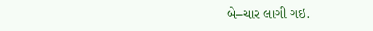બે–ચાર લાગી ગઇ.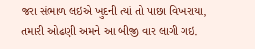જરા સંભાળ લઇએ ખુદની ત્યાં તો પાછા વિખરાયા,
તમારી ઓઢણી અમને આ બીજી વાર લાગી ગઇ.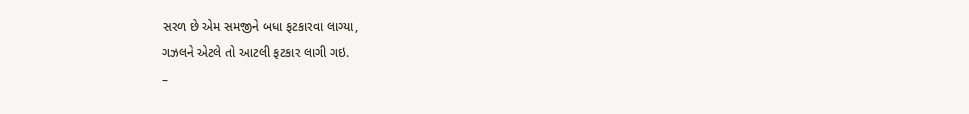સરળ છે એમ સમજીને બધા ફટકારવા લાગ્યા,
ગઝલને એટલે તો આટલી ફટકાર લાગી ગઇ.
–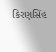કિરણસિંહ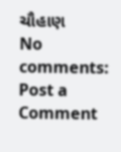ચૌહાણ
No comments:
Post a Comment